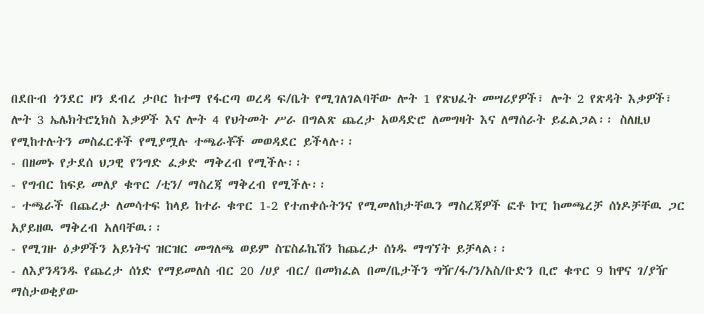በደቡብ ጎንደር ዞን ደብረ ታቦር ከተማ የፋርጣ ወረዳ ፍ/ቤት የሚገለገልባቸው ሎት 1 የጽህፈት መሣሪያዎች፣ ሎት 2 የጽዳት እቃዎች፣ ሎት 3 ኤሌክትሮኒክስ እቃዎች እና ሎት 4 የህትመት ሥራ በግልጽ ጨረታ አወዳድሮ ለመግዛት እና ለማሰራት ይፈልጋል፡፡ ስለዚህ የሚከተሉትን መስፈርቶች የሚያሟሉ ተጫራቾች መወዳደር ይችላሉ፡፡
- በዘመኑ የታደሰ ህጋዊ የንግድ ፈቃድ ማቅረብ የሚችሉ፡፡
- የግብር ከፍይ መለያ ቁጥር /ቲን/ ማስረጃ ማቅረብ የሚችሉ፡፡
- ተጫራች በጨረታ ለመሳተፍ ከላይ ከተራ ቁጥር 1-2 የተጠቀሱትንና የሚመለከታቸዉን ማስረጃዎች ፎቶ ኮፒ ከመጫረቻ ሰነዶቻቸዉ ጋር አያይዘዉ ማቅረብ አለባቸዉ፡፡
- የሚገዙ ዕቃዎችን አይነትና ዝርዝር መግለጫ ወይም ስፔስፊኬሽን ከጨረታ ሰነዱ ማግኘት ይቻላል፡፡
- ለእያንዳንዱ የጨረታ ሰነድ የማይመለስ ብር 20 /ሀያ ብር/ በመክፈል በመ/ቤታችን ግዥ/ፋ/ን/አስ/ቡድን ቢሮ ቁጥር 9 ከዋና ገ/ያዥ ማስታወቂያው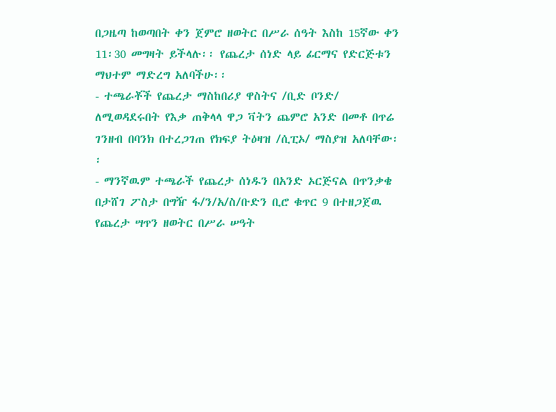በጋዜጣ ከወጣበት ቀን ጀምሮ ዘወትር በሥራ ሰዓት እስከ 15ኛው ቀን 11፡30 መግዛት ይችላሉ፡፡ የጨረታ ሰነድ ላይ ፊርማና የድርጅቱን ማህተም ማድረግ አለባችሁ፡፡
- ተጫራቾች የጨረታ ማስከበሪያ ዋስትና /ቢድ ቦንድ/ ለሚወዳደሩበት የእቃ ጠቅላላ ዋጋ ቫትን ጨምሮ አንድ በመቶ በጥሬ ገንዘብ በባንክ በተረጋገጠ የክፍያ ትዕዛዝ /ሲፒኦ/ ማስያዝ አለባቸው፡፡
- ማንኛዉም ተጫራች የጨረታ ሰነዱን በአንድ ኦርጅናል በጥንቃቄ በታሸገ ፖስታ በግዥ ፋ/ን/አ/ስ/ቡድን ቢሮ ቁጥር 9 በተዘጋጀዉ የጨረታ ሣጥን ዘወትር በሥራ ሠዓት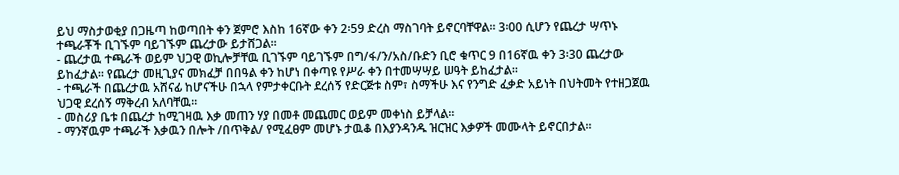ይህ ማስታወቂያ በጋዜጣ ከወጣበት ቀን ጀምሮ እስከ 16ኛው ቀን 2፡59 ድረስ ማስገባት ይኖርባቸዋል፡፡ 3፡00 ሲሆን የጨረታ ሣጥኑ ተጫራቾች ቢገኙም ባይገኙም ጨረታው ይታሸጋል፡፡
- ጨረታዉ ተጫራች ወይም ህጋዊ ወኪሎቻቸዉ ቢገኙም ባይገኙም በግ/ፋ/ን/አስ/ቡድን ቢሮ ቁጥር 9 በ16ኛዉ ቀን 3፡30 ጨረታው ይከፈታል፡፡ የጨረታ መዚጊያና መክፈቻ በበዓል ቀን ከሆነ በቀጣዩ የሥራ ቀን በተመሣሣይ ሠዓት ይከፈታል፡፡
- ተጫራች በጨረታዉ አሸናፊ ከሆናችሁ በኋላ የምታቀርቡት ደረሰኝ የድርጅቱ ስም፣ ስማችሁ እና የንግድ ፈቃድ አይነት በህትመት የተዘጋጀዉ ህጋዊ ደረሰኝ ማቅረብ አለባቸዉ፡፡
- መስሪያ ቤቱ በጨረታ ከሚገዛዉ እቃ መጠን ሃያ በመቶ መጨመር ወይም መቀነስ ይቻላል፡፡
- ማንኛዉም ተጫራች እቃዉን በሎት /በጥቅል/ የሚፈፀም መሆኑ ታዉቆ በእያንዳንዱ ዝርዝር እቃዎች መሙላት ይኖርበታል፡፡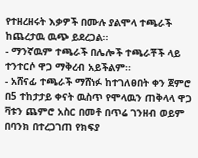የተዘረዘሩት እቃዎች በሙሉ ያልሞላ ተጫራች ከጨረታዉ ዉጭ ይደረጋል፡፡
- ማንኛዉም ተጫራች በሌሎች ተጫራቾች ላይ ተንተርሶ ዋጋ ማቅረብ አይችልም፡፡
- አሸናፊ ተጫራች ማሸነፉ ከተገለፀበት ቀን ጀምሮ በ5 ተከታታይ ቀናት ዉስጥ የሞላዉን ጠቅላላ ዋጋ ቫቱን ጨምሮ አስር በመቶ በጥሬ ገንዘብ ወይም በባንክ በተረጋገጠ የክፍያ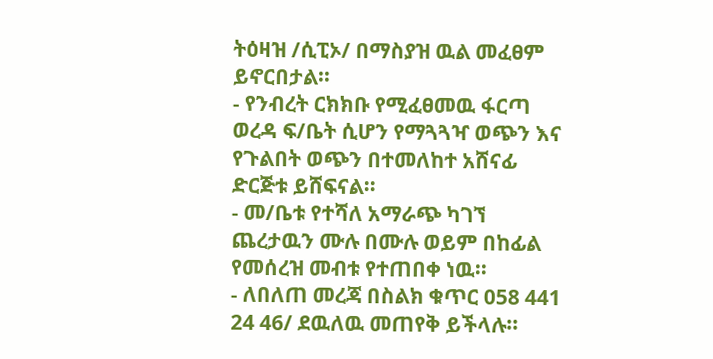ትዕዛዝ /ሲፒኦ/ በማስያዝ ዉል መፈፀም ይኖርበታል፡፡
- የንብረት ርክክቡ የሚፈፀመዉ ፋርጣ ወረዳ ፍ/ቤት ሲሆን የማጓጓዣ ወጭን እና የጉልበት ወጭን በተመለከተ አሸናፊ ድርጅቱ ይሸፍናል፡፡
- መ/ቤቱ የተሻለ አማራጭ ካገኘ ጨረታዉን ሙሉ በሙሉ ወይም በከፊል የመሰረዝ መብቱ የተጠበቀ ነዉ፡፡
- ለበለጠ መረጃ በስልክ ቁጥር 058 441 24 46/ ደዉለዉ መጠየቅ ይችላሉ፡፡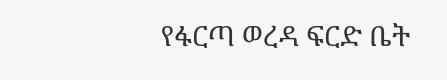የፋርጣ ወረዳ ፍርድ ቤት